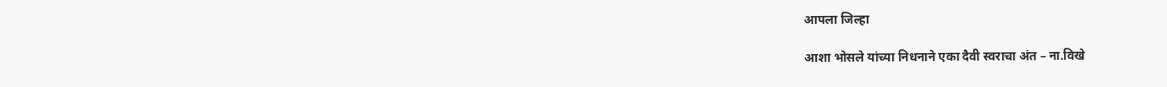आपला जिल्हा

आशा भोसले यांच्या निधनाने एका दैवी स्वराचा अंत – ना.विखे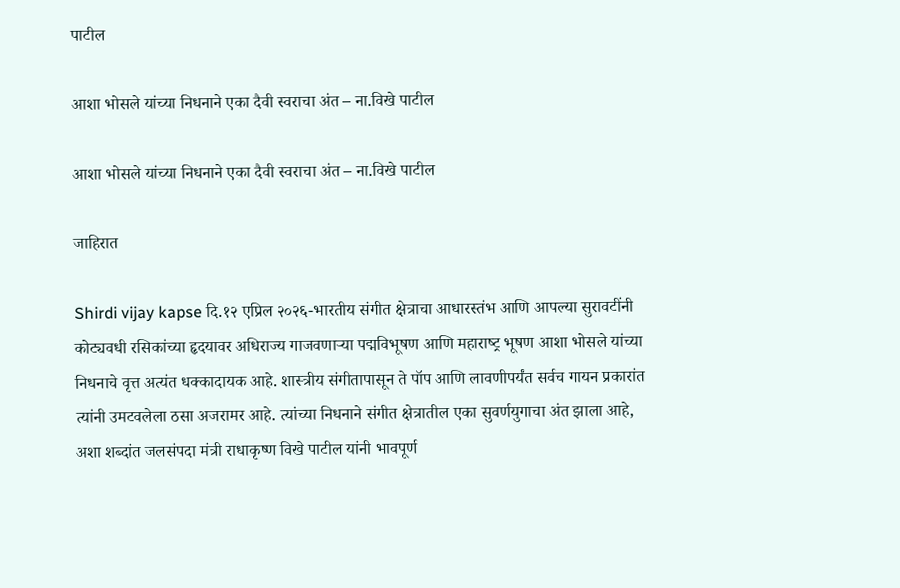पाटील

आशा भोसले यांच्या निधनाने एका दैवी स्वराचा अंत – ना.विखे पाटील

आशा भोसले यांच्या निधनाने एका दैवी स्वराचा अंत – ना.विखे पाटील

जाहिरात

Shirdi vijay kapse दि.१२ एप्रिल २०२६-भारतीय संगीत क्षेत्राचा आधारस्तंभ आणि आपल्या सुरावटींनी कोट्यवधी रसिकांच्या हृदयावर अधिराज्य गाजवणाऱ्या पद्मविभूषण आणि महाराष्‍ट्र भूषण आशा भोसले यांच्या निधनाचे वृत्त अत्यंत धक्कादायक आहे. शास्त्रीय संगीतापासून ते पॉप आणि लावणीपर्यंत सर्वच गायन प्रकारांत त्यांनी उमटवलेला ठसा अजरामर आहे. त्यांच्या निधनाने संगीत क्षेत्रातील एका सुवर्णयुगाचा अंत झाला आहे, अशा शब्दांत जलसंपदा मंत्री राधाकृष्ण विखे पाटील यांनी भावपूर्ण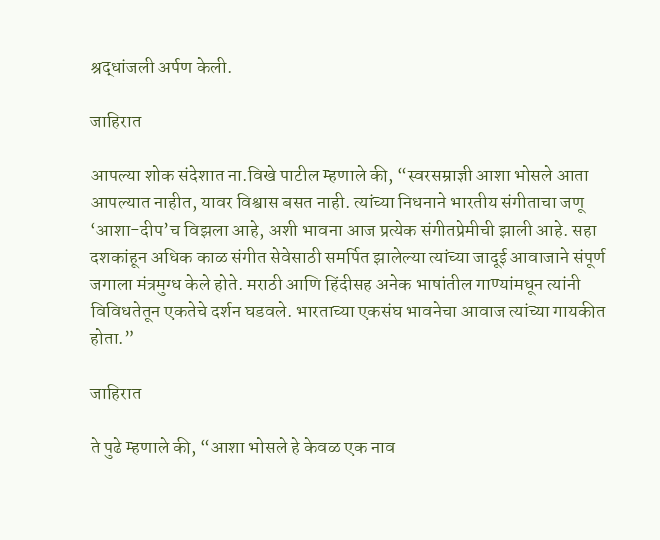श्रद्धांजली अर्पण केली.

जाहिरात

आपल्या शोक संदेशात ना.विखे पाटील म्हणाले की, “स्वरसम्राज्ञी आशा भोसले आता आपल्यात नाहीत, यावर विश्वास बसत नाही. त्यांच्या निधनाने भारतीय संगीताचा जणू ‘आशा-दीप’च विझला आहे, अशी भावना आज प्रत्येक संगीतप्रेमीची झाली आहे. सहा दशकांहून अधिक काळ संगीत सेवेसाठी समर्पित झालेल्या त्यांच्या जादूई आवाजाने संपूर्ण जगाला मंत्रमुग्ध केले होते. मराठी आणि हिंदीसह अनेक भाषांतील गाण्यांमधून त्यांनी विविधतेतून एकतेचे दर्शन घडवले. भारताच्या एकसंघ भावनेचा आवाज त्यांच्या गायकीत होता.”

जाहिरात

ते पुढे म्हणाले की, “आशा भोसले हे केवळ एक नाव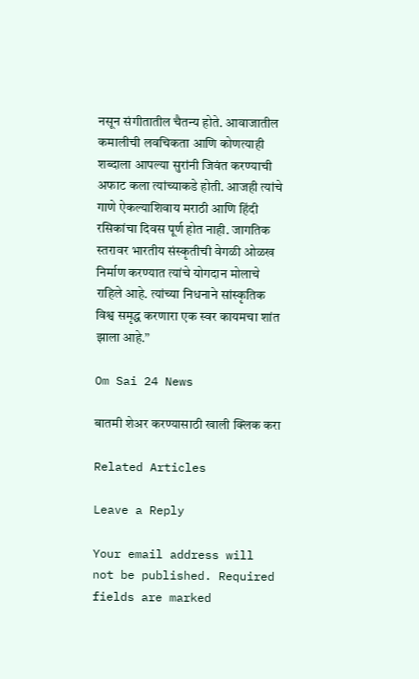नसून संगीतातील चैतन्य होते. आवाजातील कमालीची लवचिकता आणि कोणत्याही शब्दाला आपल्या सुरांनी जिवंत करण्याची अफाट कला त्यांच्याकडे होती. आजही त्यांचे गाणे ऐकल्याशिवाय मराठी आणि हिंदी रसिकांचा दिवस पूर्ण होत नाही. जागतिक स्तरावर भारतीय संस्कृतीची वेगळी ओळख निर्माण करण्यात त्यांचे योगदान मोलाचे राहिले आहे. त्यांच्या निधनाने सांस्कृतिक विश्व समृद्ध करणारा एक स्वर कायमचा शांत झाला आहे.”

Om Sai 24 News

बातमी शेअर करण्यासाठी खाली क्लिक करा

Related Articles

Leave a Reply

Your email address will not be published. Required fields are marked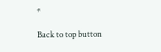*

Back to top button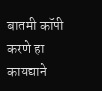बातमी कॉपी करणे हा कायद्याने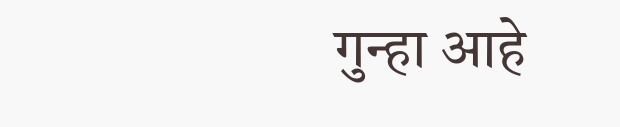गुन्हा आहे